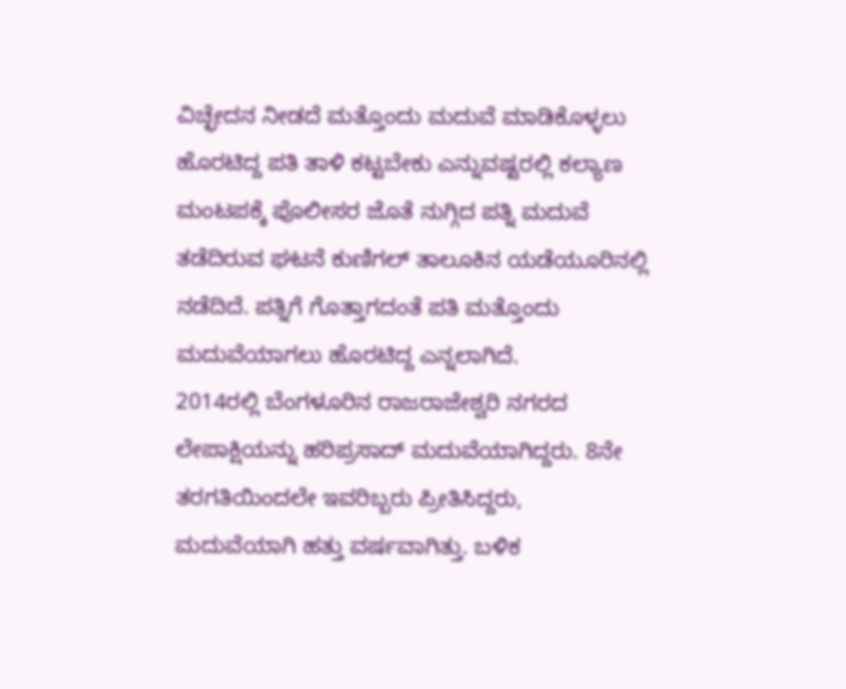ವಿಚ್ಛೇದನ ನೀಡದೆ ಮತ್ತೊಂದು ಮದುವೆ ಮಾಡಿಕೊಳ್ಳಲು ಹೊರಟಿದ್ದ ಪತಿ ತಾಳಿ ಕಟ್ಟಬೇಕು ಎನ್ನುವಷ್ಟರಲ್ಲಿ ಕಲ್ಯಾಣ ಮಂಟಪಕ್ಕೆ ಪೊಲೀಸರ ಜೊತೆ ನುಗ್ಗಿದ ಪತ್ನಿ ಮದುವೆ ತಡೆದಿರುವ ಘಟನೆ ಕುಣಿಗಲ್ ತಾಲೂಕಿನ ಯಡೆಯೂರಿನಲ್ಲಿ ನಡೆದಿದೆ. ಪತ್ನಿಗೆ ಗೊತ್ತಾಗದಂತೆ ಪತಿ ಮತ್ತೊಂದು ಮದುವೆಯಾಗಲು ಹೊರಟಿದ್ದ ಎನ್ನಲಾಗಿದೆ.
2014ರಲ್ಲಿ ಬೆಂಗಳೂರಿನ ರಾಜರಾಜೇಶ್ವರಿ ನಗರದ ಲೇಪಾಕ್ಷಿಯನ್ನು ಹರಿಪ್ರಸಾದ್ ಮದುವೆಯಾಗಿದ್ದರು. 8ನೇ ತರಗತಿಯಿಂದಲೇ ಇವರಿಬ್ಬರು ಪ್ರೀತಿಸಿದ್ದರು, ಮದುವೆಯಾಗಿ ಹತ್ತು ವರ್ಷವಾಗಿತ್ತು. ಬಳಿಕ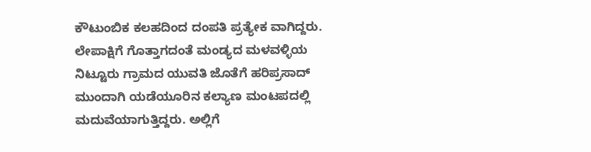ಕೌಟುಂಬಿಕ ಕಲಹದಿಂದ ದಂಪತಿ ಪ್ರತ್ಯೇಕ ವಾಗಿದ್ದರು.
ಲೇಪಾಕ್ಷಿಗೆ ಗೊತ್ತಾಗದಂತೆ ಮಂಡ್ಯದ ಮಳವಳ್ಳಿಯ ನಿಟ್ಟೂರು ಗ್ರಾಮದ ಯುವತಿ ಜೊತೆಗೆ ಹರಿಪ್ರಸಾದ್ ಮುಂದಾಗಿ ಯಡೆಯೂರಿನ ಕಲ್ಯಾಣ ಮಂಟಪದಲ್ಲಿ ಮದುವೆಯಾಗುತ್ತಿದ್ದರು. ಅಲ್ಲಿಗೆ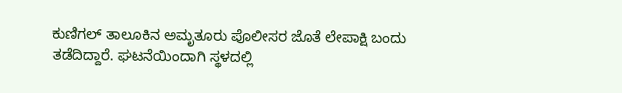ಕುಣಿಗಲ್ ತಾಲೂಕಿನ ಅಮೃತೂರು ಪೊಲೀಸರ ಜೊತೆ ಲೇಪಾಕ್ಷಿ ಬಂದು ತಡೆದಿದ್ದಾರೆ. ಘಟನೆಯಿಂದಾಗಿ ಸ್ಥಳದಲ್ಲಿ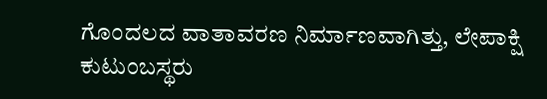ಗೊಂದಲದ ವಾತಾವರಣ ನಿರ್ಮಾಣವಾಗಿತ್ತು, ಲೇಪಾಕ್ಷಿ ಕುಟುಂಬಸ್ಥರು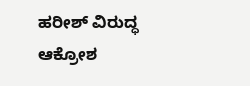ಹರೀಶ್ ವಿರುದ್ಧ ಆಕ್ರೋಶ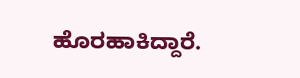ಹೊರಹಾಕಿದ್ದಾರೆ.